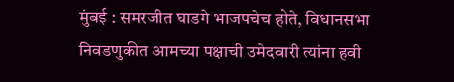मुंबई : समरजीत घाडगे भाजपचेच होते, विधानसभा निवडणुकीत आमच्या पक्षाची उमेदवारी त्यांना हवी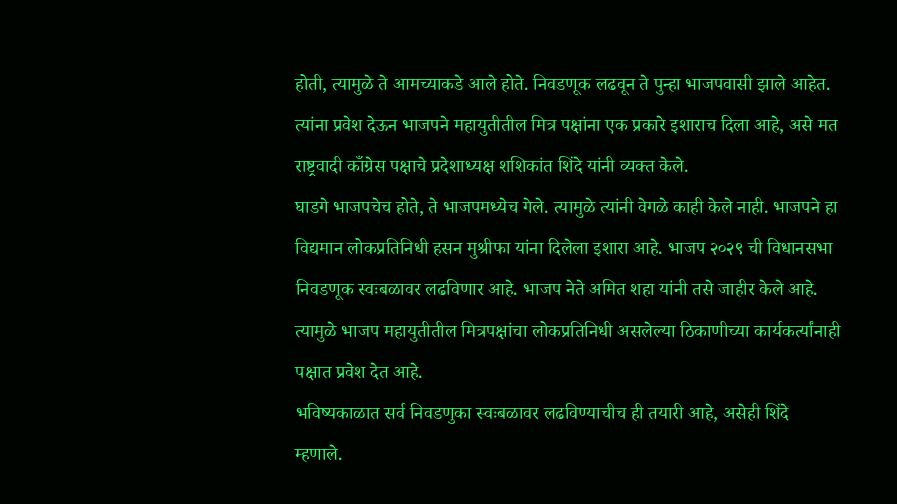होती, त्यामुळे ते आमच्याकडे आले होते. निवडणूक लढवून ते पुन्हा भाजपवासी झाले आहेत. त्यांना प्रवेश देऊन भाजपने महायुतीतील मित्र पक्षांना एक प्रकारे इशाराच दिला आहे, असे मत राष्ट्रवादी काँग्रेस पक्षाचे प्रदेशाध्यक्ष शशिकांत शिंदे यांनी व्यक्त केले.
घाडगे भाजपचेच होते, ते भाजपमध्येच गेले. त्यामुळे त्यांनी वेगळे काही केले नाही. भाजपने हा विद्यमान लोकप्रतिनिधी हसन मुश्रीफा यांना दिलेला इशारा आहे. भाजप २०२९ ची विधानसभा निवडणूक स्वःबळावर लढविणार आहे. भाजप नेते अमित शहा यांनी तसे जाहीर केले आहे. त्यामुळे भाजप महायुतीतील मित्रपक्षांचा लोकप्रतिनिधी असलेल्या ठिकाणीच्या कार्यकर्त्यांनाही पक्षात प्रवेश देत आहे.
भविष्यकाळात सर्व निवडणुका स्वःबळावर लढविण्याचीच ही तयारी आहे, असेही शिंदे म्हणाले.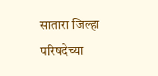सातारा जिल्हा परिषदेच्या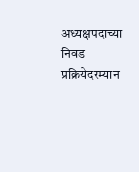अध्यक्षपदाच्या निवड प्रक्रियेदरम्यान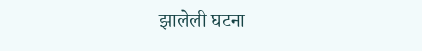झालेली घटना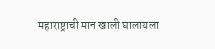महाराष्ट्राची मान खाली घालायला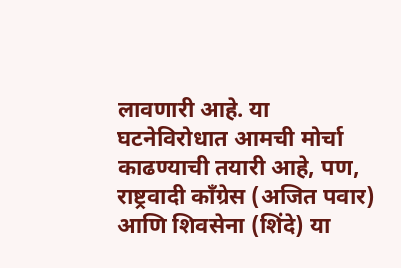लावणारी आहे. या घटनेविरोधात आमची मोर्चा काढण्याची तयारी आहे, पण, राष्ट्रवादी काँग्रेस (अजित पवार) आणि शिवसेना (शिंदे) या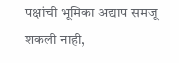पक्षांची भूमिका अद्याप समजू शकली नाही,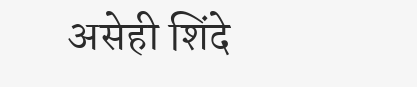असेही शिंदे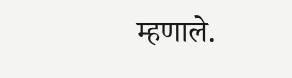म्हणाले.